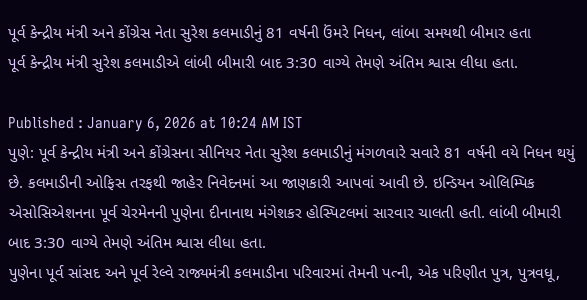પૂર્વ કેન્દ્રીય મંત્રી અને કોંગ્રેસ નેતા સુરેશ કલમાડીનું 81 વર્ષની ઉંમરે નિધન, લાંબા સમયથી બીમાર હતા
પૂર્વ કેન્દ્રીય મંત્રી સુરેશ કલમાડીએ લાંબી બીમારી બાદ 3:30 વાગ્યે તેમણે અંતિમ શ્વાસ લીધા હતા.

Published : January 6, 2026 at 10:24 AM IST
પુણે: પૂર્વ કેન્દ્રીય મંત્રી અને કોંગ્રેસના સીનિયર નેતા સુરેશ કલમાડીનું મંગળવારે સવારે 81 વર્ષની વયે નિધન થયું છે. કલમાડીની ઓફિસ તરફથી જાહેર નિવેદનમાં આ જાણકારી આપવાં આવી છે. ઇન્ડિયન ઓલિમ્પિક એસોસિએશનના પૂર્વ ચેરમેનની પુણેના દીનાનાથ મંગેશકર હોસ્પિટલમાં સારવાર ચાલતી હતી. લાંબી બીમારી બાદ 3:30 વાગ્યે તેમણે અંતિમ શ્વાસ લીધા હતા.
પુણેના પૂર્વ સાંસદ અને પૂર્વ રેલ્વે રાજ્યમંત્રી કલમાડીના પરિવારમાં તેમની પત્ની, એક પરિણીત પુત્ર, પુત્રવધૂ,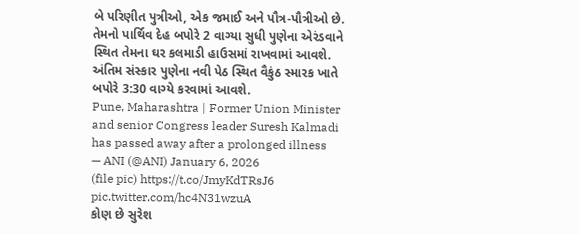બે પરિણીત પુત્રીઓ, એક જમાઈ અને પૌત્ર-પૌત્રીઓ છે. તેમનો પાર્થિવ દેહ બપોરે 2 વાગ્યા સુધી પુણેના એરંડવાને સ્થિત તેમના ઘર કલમાડી હાઉસમાં રાખવામાં આવશે. અંતિમ સંસ્કાર પુણેના નવી પેઠ સ્થિત વૈકુંઠ સ્મારક ખાતે બપોરે 3:30 વાગ્યે કરવામાં આવશે.
Pune, Maharashtra | Former Union Minister and senior Congress leader Suresh Kalmadi has passed away after a prolonged illness
— ANI (@ANI) January 6, 2026
(file pic) https://t.co/JmyKdTRsJ6 pic.twitter.com/hc4N31wzuA
કોણ છે સુરેશ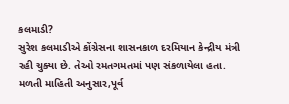કલમાડી?
સુરેશ કલમાડીએ કોંગ્રેસના શાસનકાળ દરમિયાન કેન્દ્રીય મંત્રી રહી ચુક્યા છે. તેઓ રમતગમતમાં પણ સંકળાયેલા હતા. મળતી માહિતી અનુસાર,પૂર્વ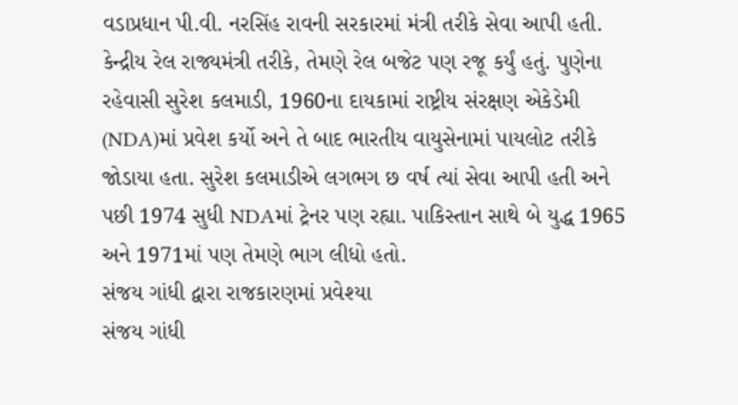વડાપ્રધાન પી.વી. નરસિંહ રાવની સરકારમાં મંત્રી તરીકે સેવા આપી હતી. કેન્દ્રીય રેલ રાજ્યમંત્રી તરીકે, તેમણે રેલ બજેટ પણ રજૂ કર્યું હતું. પુણેના રહેવાસી સુરેશ કલમાડી, 1960ના દાયકામાં રાષ્ટ્રીય સંરક્ષણ એકેડેમી (NDA)માં પ્રવેશ કર્યો અને તે બાદ ભારતીય વાયુસેનામાં પાયલોટ તરીકે જોડાયા હતા. સુરેશ કલમાડીએ લગભગ છ વર્ષ ત્યાં સેવા આપી હતી અને પછી 1974 સુધી NDAમાં ટ્રેનર પણ રહ્યા. પાકિસ્તાન સાથે બે યુદ્ધ 1965 અને 1971માં પણ તેમણે ભાગ લીધો હતો.
સંજય ગાંધી દ્વારા રાજકારણમાં પ્રવેશ્યા
સંજય ગાંધી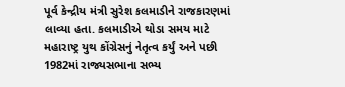પૂર્વ કેન્દ્રીય મંત્રી સુરેશ કલમાડીને રાજકારણમાં લાવ્યા હતા. કલમાડીએ થોડા સમય માટે મહારાષ્ટ્ર યુથ કોંગ્રેસનું નેતૃત્વ કર્યું અને પછી 1982માં રાજ્યસભાના સભ્ય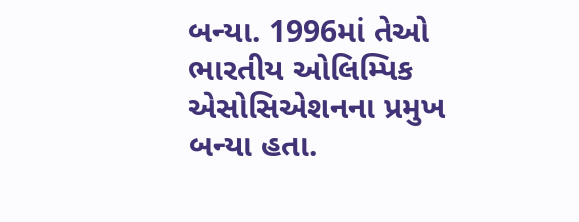બન્યા. 1996માં તેઓ ભારતીય ઓલિમ્પિક એસોસિએશનના પ્રમુખ બન્યા હતા.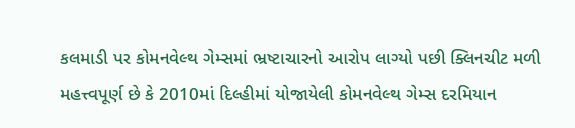કલમાડી પર કોમનવેલ્થ ગેમ્સમાં ભ્રષ્ટાચારનો આરોપ લાગ્યો પછી ક્લિનચીટ મળી
મહત્ત્વપૂર્ણ છે કે 2010માં દિલ્હીમાં યોજાયેલી કોમનવેલ્થ ગેમ્સ દરમિયાન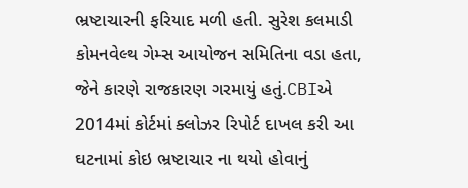ભ્રષ્ટાચારની ફરિયાદ મળી હતી. સુરેશ કલમાડી કોમનવેલ્થ ગેમ્સ આયોજન સમિતિના વડા હતા, જેને કારણે રાજકારણ ગરમાયું હતું.CBIએ 2014માં કોર્ટમાં ક્લોઝર રિપોર્ટ દાખલ કરી આ ઘટનામાં કોઇ ભ્રષ્ટાચાર ના થયો હોવાનું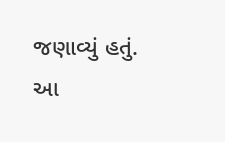જણાવ્યું હતું.
આ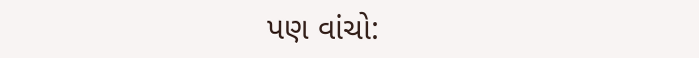પણ વાંચો: